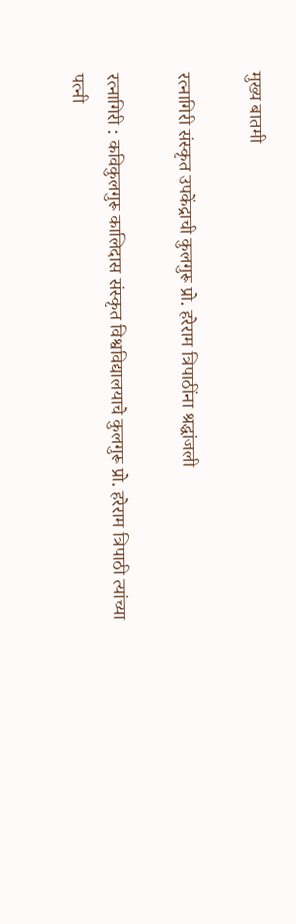मुख्य बातमी

रत्नागिरी संस्कृत उपकेंद्राची कुलगुरू प्रो. हरेराम त्रिपाठींना श्रद्धांजली

रत्नागिरी : कविकुलगुरू कालिदास संस्कृत विश्वविद्यालयाचे कुलगुरू प्रो. हरेराम त्रिपाठी त्यांच्या पत्नी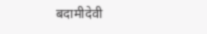बदामीदेवी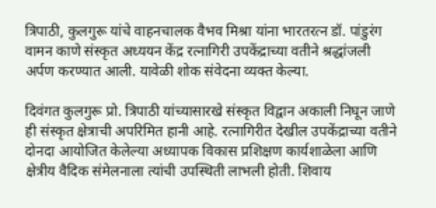त्रिपाठी, कुलगुरू यांचे वाहनचालक वैभव मिश्रा यांना भारतरत्न डॉ. पांडुरंग वामन काणे संस्कृत अध्ययन केंद्र रत्नागिरी उपकेंद्राच्या वतीने श्रद्धांजली अर्पण करण्यात आली. यावेळी शोक संवेदना व्यक्त केल्या.

दिवंगत कुलगुरू प्रो. त्रिपाठी यांच्यासारखे संस्कृत विद्वान अकाली निघून जाणे ही संस्कृत क्षेत्राची अपरिमित हानी आहे. रत्नागिरीत देखील उपकेंद्राच्या वतीने दोनदा आयोजित केलेल्या अध्यापक विकास प्रशिक्षण कार्यशाळेला आणि क्षेत्रीय वैदिक संमेलनाला त्यांची उपस्थिती लाभली होती. शिवाय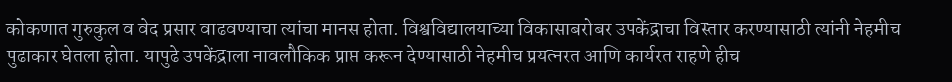कोकणात गुरुकुल व वेद प्रसार वाढवण्याचा त्यांचा मानस होता. विश्वविद्यालयाच्या विकासाबरोबर उपकेंद्राचा विस्तार करण्यासाठी त्यांनी नेहमीच पुढाकार घेतला होता. यापुढे उपकेंद्राला नावलौकिक प्राप्त करून देण्यासाठी नेहमीच प्रयत्नरत आणि कार्यरत राहणे हीच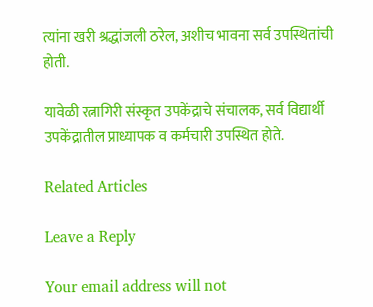त्यांना खरी श्रद्धांजली ठरेल, अशीच भावना सर्व उपस्थितांची होती.

यावेळी रत्नागिरी संस्कृत उपकेंद्राचे संचालक, सर्व विद्यार्थी उपकेंद्रातील प्राध्यापक व कर्मचारी उपस्थित होते.

Related Articles

Leave a Reply

Your email address will not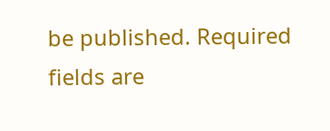be published. Required fields are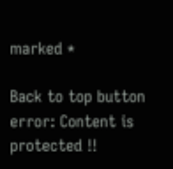marked *

Back to top button
error: Content is protected !!